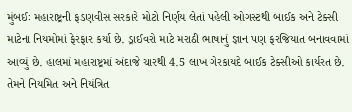મુંબઈઃ મહારાષ્ટ્રની ફડણવીસ સરકારે મોટો નિર્ણય લેતાં પહેલી ઓગસ્ટથી બાઈક અને ટેક્સી માટેના નિયમોમાં ફેરફાર કર્યા છે. ડ્રાઈવરો માટે મરાઠી ભાષાનું જ્ઞાન પણ ફરજિયાત બનાવવામાં આવ્યું છે. હાલમાં મહારાષ્ટ્રમાં અંદાજે ચારથી 4.5 લાખ ગેરકાયદે બાઈક ટેક્સીઓ કાર્યરત છે. તેમને નિયમિત અને નિયંત્રિત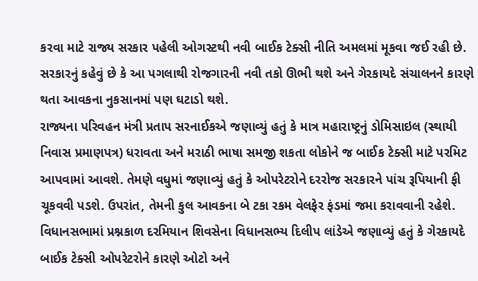કરવા માટે રાજ્ય સરકાર પહેલી ઓગસ્ટથી નવી બાઈક ટેક્સી નીતિ અમલમાં મૂકવા જઈ રહી છે. સરકારનું કહેવું છે કે આ પગલાથી રોજગારની નવી તકો ઊભી થશે અને ગેરકાયદે સંચાલનને કારણે થતા આવકના નુકસાનમાં પણ ઘટાડો થશે.
રાજ્યના પરિવહન મંત્રી પ્રતાપ સરનાઈકએ જણાવ્યું હતું કે માત્ર મહારાષ્ટ્રનું ડોમિસાઇલ (સ્થાયી નિવાસ પ્રમાણપત્ર) ધરાવતા અને મરાઠી ભાષા સમજી શકતા લોકોને જ બાઈક ટેક્સી માટે પરમિટ આપવામાં આવશે. તેમણે વધુમાં જણાવ્યું હતું કે ઓપરેટરોને દરરોજ સરકારને પાંચ રૂપિયાની ફી ચૂકવવી પડશે. ઉપરાંત, તેમની કુલ આવકના બે ટકા રકમ વેલફેર ફંડમાં જમા કરાવવાની રહેશે. વિધાનસભામાં પ્રશ્નકાળ દરમિયાન શિવસેના વિધાનસભ્ય દિલીપ લાંડેએ જણાવ્યું હતું કે ગેરકાયદે બાઈક ટેક્સી ઓપરેટરોને કારણે ઓટો અને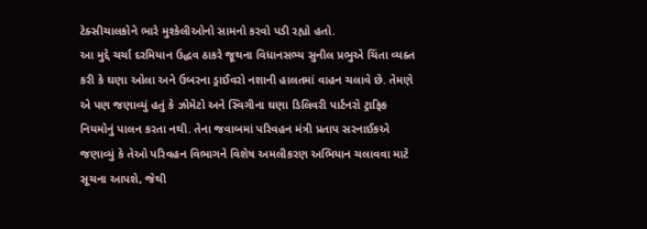ટેક્સીચાલકોને ભારે મુશ્કેલીઓનો સામનો કરવો પડી રહ્યો હતો.
આ મુદ્દે ચર્ચા દરમિયાન ઉદ્ધવ ઠાકરે જૂથના વિધાનસભ્ય સુનીલ પ્રભુએ ચિંતા વ્યક્ત કરી કે ઘણા ઓલા અને ઉબરના ડ્રાઈવરો નશાની હાલતમાં વાહન ચલાવે છે. તેમણે એ પણ જણાવ્યું હતું કે ઝોમેટો અને સ્વિગીના ઘણા ડિલિવરી પાર્ટનરો ટ્રાફિક નિયમોનું પાલન કરતા નથી. તેના જવાબમાં પરિવહન મંત્રી પ્રતાપ સરનાઈકએ જણાવ્યું કે તેઓ પરિવહન વિભાગને વિશેષ અમલીકરણ અભિયાન ચલાવવા માટે સૂચના આપશે, જેથી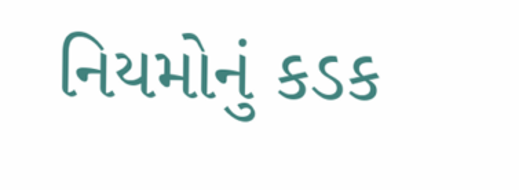નિયમોનું કડક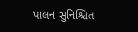પાલન સુનિશ્ચિત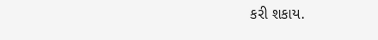કરી શકાય.